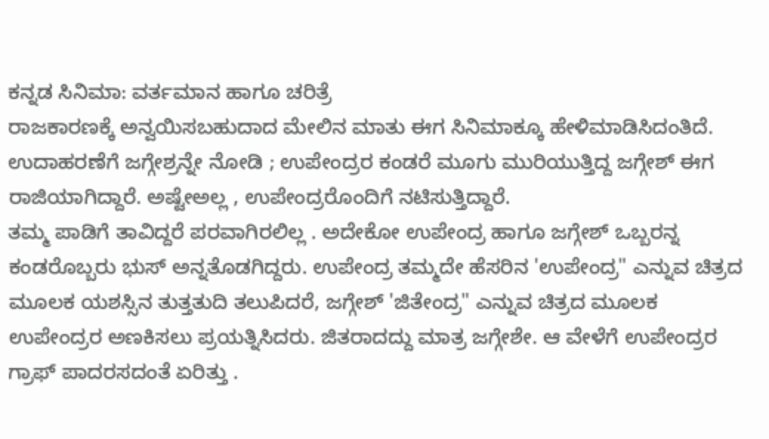ಕನ್ನಡ ಸಿನಿಮಾ: ವರ್ತಮಾನ ಹಾಗೂ ಚರಿತ್ರೆ
ರಾಜಕಾರಣಕ್ಕೆ ಅನ್ವಯಿಸಬಹುದಾದ ಮೇಲಿನ ಮಾತು ಈಗ ಸಿನಿಮಾಕ್ಕೂ ಹೇಳಿಮಾಡಿಸಿದಂತಿದೆ. ಉದಾಹರಣೆಗೆ ಜಗ್ಗೇಶ್ರನ್ನೇ ನೋಡಿ ; ಉಪೇಂದ್ರರ ಕಂಡರೆ ಮೂಗು ಮುರಿಯುತ್ತಿದ್ದ ಜಗ್ಗೇಶ್ ಈಗ ರಾಜಿಯಾಗಿದ್ದಾರೆ. ಅಷ್ಟೇಅಲ್ಲ , ಉಪೇಂದ್ರರೊಂದಿಗೆ ನಟಿಸುತ್ತಿದ್ದಾರೆ.
ತಮ್ಮ ಪಾಡಿಗೆ ತಾವಿದ್ದರೆ ಪರವಾಗಿರಲಿಲ್ಲ . ಅದೇಕೋ ಉಪೇಂದ್ರ ಹಾಗೂ ಜಗ್ಗೇಶ್ ಒಬ್ಬರನ್ನ ಕಂಡರೊಬ್ಬರು ಭುಸ್ ಅನ್ನತೊಡಗಿದ್ದರು. ಉಪೇಂದ್ರ ತಮ್ಮದೇ ಹೆಸರಿನ 'ಉಪೇಂದ್ರ" ಎನ್ನುವ ಚಿತ್ರದ ಮೂಲಕ ಯಶಸ್ಸಿನ ತುತ್ತತುದಿ ತಲುಪಿದರೆ, ಜಗ್ಗೇಶ್ 'ಜಿತೇಂದ್ರ" ಎನ್ನುವ ಚಿತ್ರದ ಮೂಲಕ ಉಪೇಂದ್ರರ ಅಣಕಿಸಲು ಪ್ರಯತ್ನಿಸಿದರು. ಜಿತರಾದದ್ದು ಮಾತ್ರ ಜಗ್ಗೇಶೇ. ಆ ವೇಳೆಗೆ ಉಪೇಂದ್ರರ ಗ್ರಾಫ್ ಪಾದರಸದಂತೆ ಏರಿತ್ತು .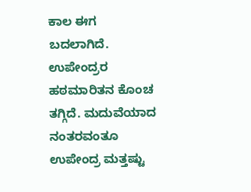ಕಾಲ ಈಗ ಬದಲಾಗಿದೆ. ಉಪೇಂದ್ರರ ಹಠಮಾರಿತನ ಕೊಂಚ ತಗ್ಗಿದೆ. ಮದುವೆಯಾದ ನಂತರವಂತೂ ಉಪೇಂದ್ರ ಮತ್ತಷ್ಟು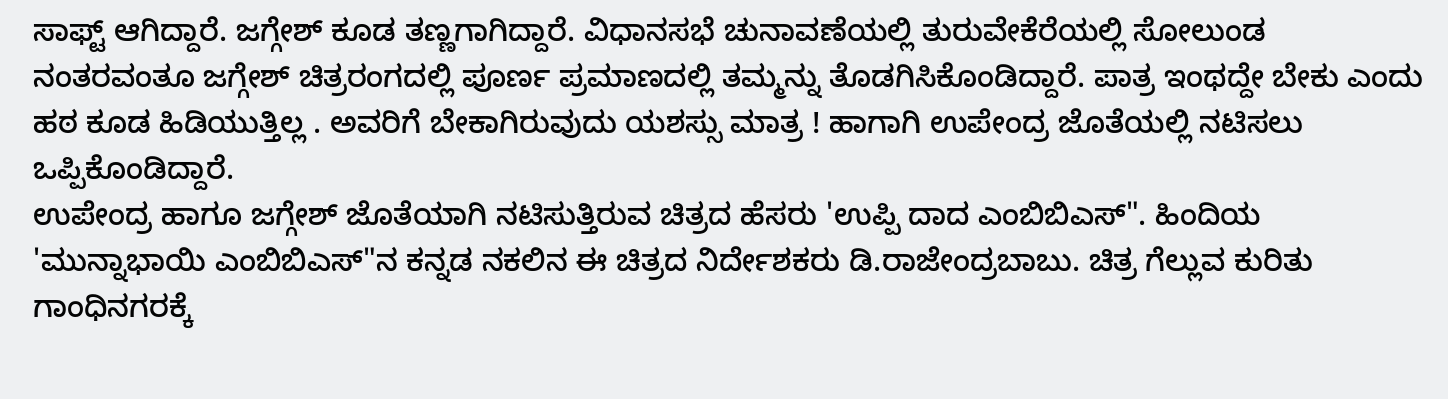ಸಾಫ್ಟ್ ಆಗಿದ್ದಾರೆ. ಜಗ್ಗೇಶ್ ಕೂಡ ತಣ್ಣಗಾಗಿದ್ದಾರೆ. ವಿಧಾನಸಭೆ ಚುನಾವಣೆಯಲ್ಲಿ ತುರುವೇಕೆರೆಯಲ್ಲಿ ಸೋಲುಂಡ ನಂತರವಂತೂ ಜಗ್ಗೇಶ್ ಚಿತ್ರರಂಗದಲ್ಲಿ ಪೂರ್ಣ ಪ್ರಮಾಣದಲ್ಲಿ ತಮ್ಮನ್ನು ತೊಡಗಿಸಿಕೊಂಡಿದ್ದಾರೆ. ಪಾತ್ರ ಇಂಥದ್ದೇ ಬೇಕು ಎಂದು ಹಠ ಕೂಡ ಹಿಡಿಯುತ್ತಿಲ್ಲ . ಅವರಿಗೆ ಬೇಕಾಗಿರುವುದು ಯಶಸ್ಸು ಮಾತ್ರ ! ಹಾಗಾಗಿ ಉಪೇಂದ್ರ ಜೊತೆಯಲ್ಲಿ ನಟಿಸಲು ಒಪ್ಪಿಕೊಂಡಿದ್ದಾರೆ.
ಉಪೇಂದ್ರ ಹಾಗೂ ಜಗ್ಗೇಶ್ ಜೊತೆಯಾಗಿ ನಟಿಸುತ್ತಿರುವ ಚಿತ್ರದ ಹೆಸರು 'ಉಪ್ಪಿ ದಾದ ಎಂಬಿಬಿಎಸ್". ಹಿಂದಿಯ 'ಮುನ್ನಾಭಾಯಿ ಎಂಬಿಬಿಎಸ್"ನ ಕನ್ನಡ ನಕಲಿನ ಈ ಚಿತ್ರದ ನಿರ್ದೇಶಕರು ಡಿ.ರಾಜೇಂದ್ರಬಾಬು. ಚಿತ್ರ ಗೆಲ್ಲುವ ಕುರಿತು ಗಾಂಧಿನಗರಕ್ಕೆ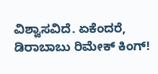ವಿಶ್ವಾಸವಿದೆ. ಏಕೆಂದರೆ, ಡಿರಾಬಾಬು ರಿಮೇಕ್ ಕಿಂಗ್!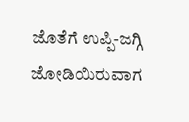ಜೊತೆಗೆ ಉಪ್ಪಿ-ಜಗ್ಗಿ ಜೋಡಿಯಿರುವಾಗ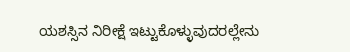ಯಶಸ್ಸಿನ ನಿರೀಕ್ಷೆ ಇಟ್ಟುಕೊಳ್ಳುವುದರಲ್ಲೇನು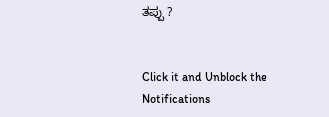ತಪ್ಪು ?


Click it and Unblock the Notifications